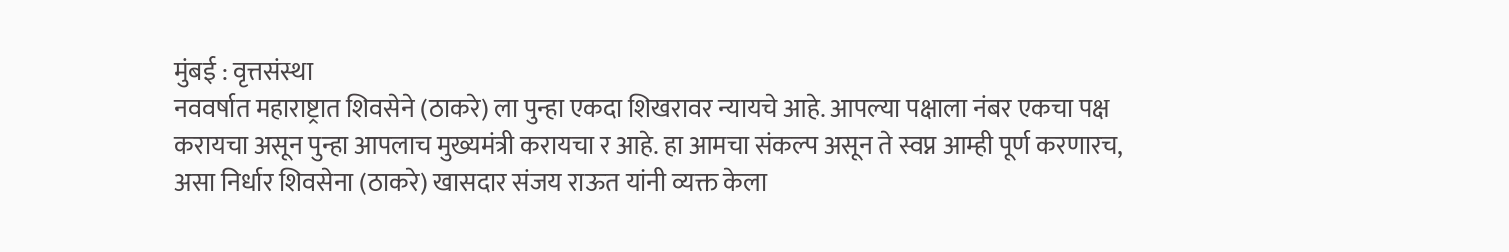मुंबई : वृत्तसंस्था
नववर्षात महाराष्ट्रात शिवसेने (ठाकरे) ला पुन्हा एकदा शिखरावर न्यायचे आहे. आपल्या पक्षाला नंबर एकचा पक्ष करायचा असून पुन्हा आपलाच मुख्यमंत्री करायचा र आहे. हा आमचा संकल्प असून ते स्वप्न आम्ही पूर्ण करणारच, असा निर्धार शिवसेना (ठाकरे) खासदार संजय राऊत यांनी व्यक्त केला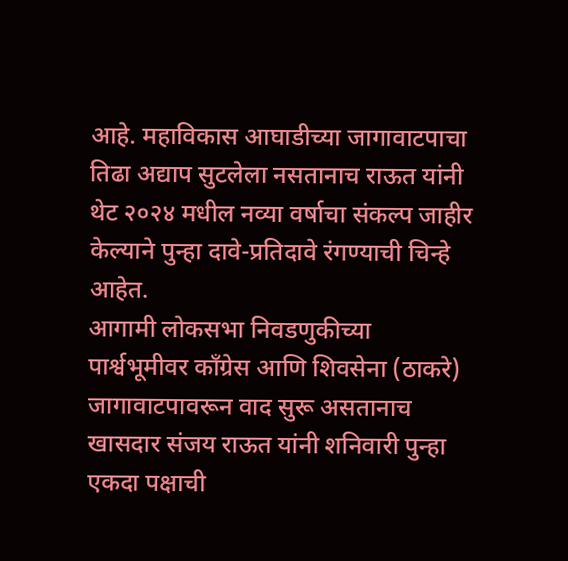आहे. महाविकास आघाडीच्या जागावाटपाचा तिढा अद्याप सुटलेला नसतानाच राऊत यांनी थेट २०२४ मधील नव्या वर्षाचा संकल्प जाहीर केल्याने पुन्हा दावे-प्रतिदावे रंगण्याची चिन्हे आहेत.
आगामी लोकसभा निवडणुकीच्या पार्श्वभूमीवर काँग्रेस आणि शिवसेना (ठाकरे) जागावाटपावरून वाद सुरू असतानाच खासदार संजय राऊत यांनी शनिवारी पुन्हा एकदा पक्षाची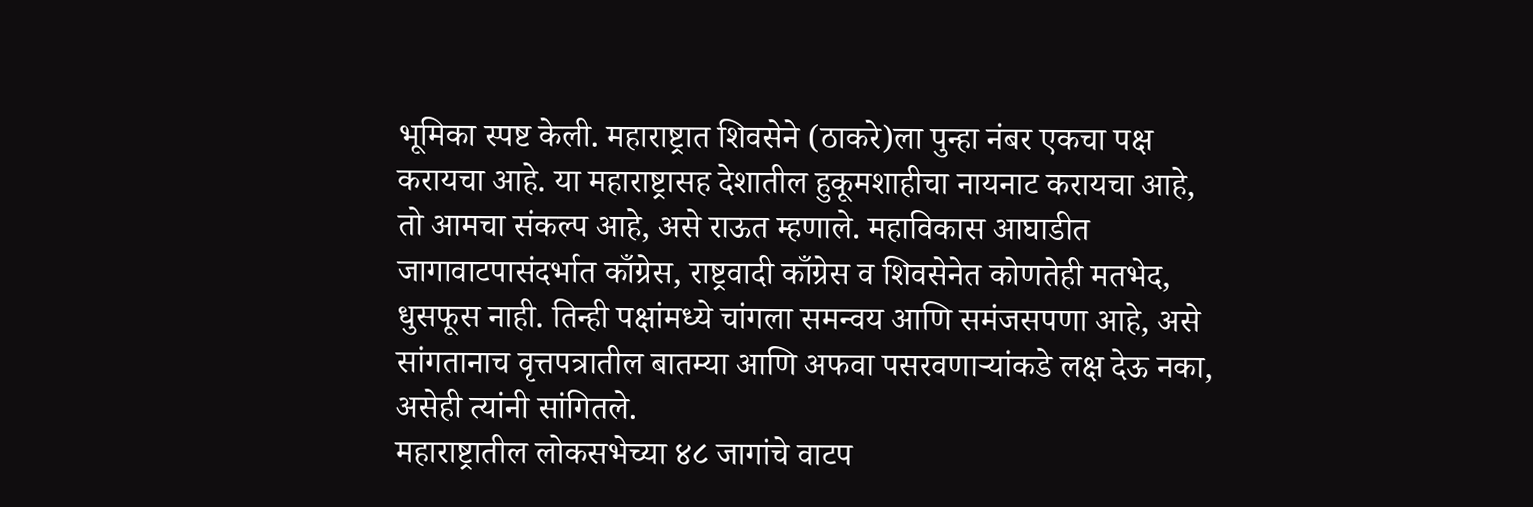भूमिका स्पष्ट केली. महाराष्ट्रात शिवसेने (ठाकरे)ला पुन्हा नंबर एकचा पक्ष करायचा आहे. या महाराष्ट्रासह देशातील हुकूमशाहीचा नायनाट करायचा आहे, तो आमचा संकल्प आहे, असे राऊत म्हणाले. महाविकास आघाडीत जागावाटपासंदर्भात काँग्रेस, राष्ट्रवादी काँग्रेस व शिवसेनेत कोणतेही मतभेद, धुसफूस नाही. तिन्ही पक्षांमध्ये चांगला समन्वय आणि समंजसपणा आहे, असे सांगतानाच वृत्तपत्रातील बातम्या आणि अफवा पसरवणाऱ्यांकडे लक्ष देऊ नका, असेही त्यांनी सांगितले.
महाराष्ट्रातील लोकसभेच्या ४८ जागांचे वाटप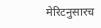मेरिटनुसारच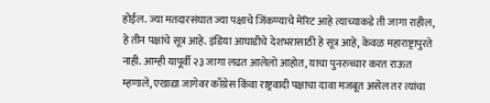होईल. ज्या मतदारसंघात ज्या पक्षाचे जिंकण्याचे मेरिट आहे त्याच्याकडे ती जागा राहील, हे तीन पक्षांचे सूत्र आहे. इंडिया आघाडीचे देशभरासाठी हे सूत्र आहे, केवळ महाराष्ट्रापुरते नाही. आम्ही यापूर्वी २३ जागा लढत आलेलो आहोत, याचा पुनरुच्चार करत राऊत म्हणाले, एखाद्या जागेवर काँग्रेस किंवा राष्ट्रवादी पक्षाचा दावा मजबूत असेल तर त्यांचा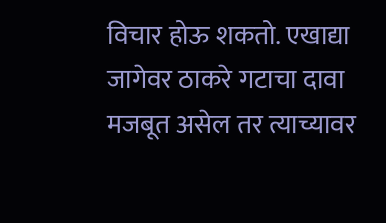विचार होऊ शकतो. एखाद्या जागेवर ठाकरे गटाचा दावा मजबूत असेल तर त्याच्यावर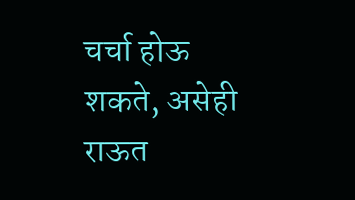चर्चा होऊ शकते, असेही राऊत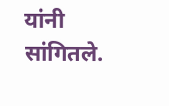यांनी सांगितले.